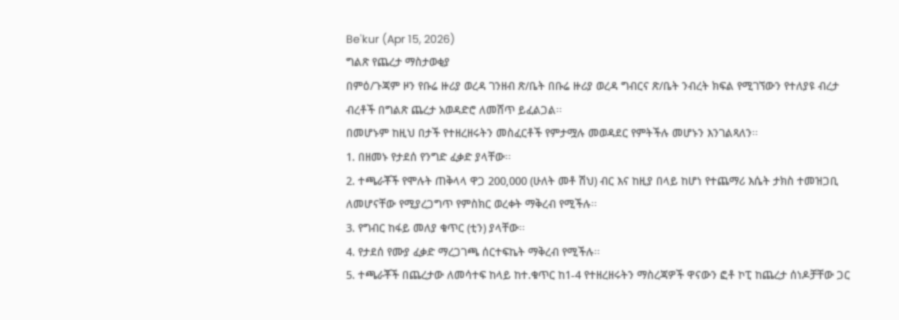Be'kur (Apr 15, 2026)
ግልጽ የጨረታ ማስታወቂያ
በምዕ/ጉጃም ዞን የቡሬ ዙሪያ ወረዳ ገንዘብ ጽ/ቤት በቡሬ ዙሪያ ወረዳ ግብርና ጽ/ቤት ንብረት ክፍል የሚገኘውን የተለያዩ ብረታ ብረቶች በግልጽ ጨረታ አወዳድሮ ለመሸጥ ይፈልጋል፡፡
በመሆኑም ከዚህ በታች የተዘረዘሩትን መስፈርቶች የምታሟሉ መወዳደር የምትችሉ መሆኑን እንገልጻለን፡፡
1. በዘመኑ የታደሰ የንግድ ፈቃድ ያላቸው፡፡
2. ተጫራቾች የሞሉት ጠቅላላ ዋጋ 200‚000 (ሁለት መቶ ሽህ) ብር እና ከዚያ በላይ ከሆነ የተጨማሪ እሴት ታክስ ተመዝጋቢ ለመሆናቸው የሚያረጋግጥ የምስክር ወረቀት ማቅረብ የሚችሉ፡፡
3. የግብር ከፋይ መለያ ቁጥር (ቲን) ያላቸው፡፡
4. የታደሰ የሙያ ፈቃድ ማረጋገጫ ሰርተፍኬት ማቅረብ የሚችሉ፡፡
5. ተጫራቾች በጨረታው ለመሳተፍ ከላይ ከተ.ቁጥር ከ1-4 የተዘረዘሩትን ማስረጃዎች ዋናውን ፎቶ ኮፒ ከጨረታ ሰነዶቻቸው ጋር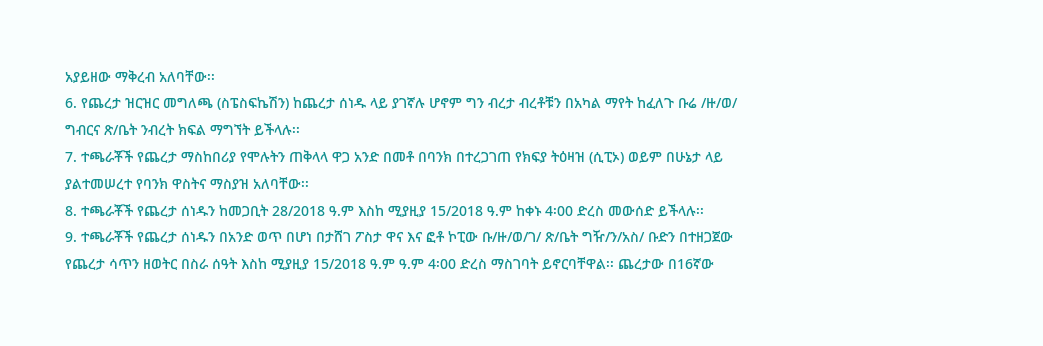አያይዘው ማቅረብ አለባቸው፡፡
6. የጨረታ ዝርዝር መግለጫ (ስፔስፍኬሽን) ከጨረታ ሰነዱ ላይ ያገኛሉ ሆኖም ግን ብረታ ብረቶቹን በአካል ማየት ከፈለጉ ቡሬ /ዙ/ወ/ ግብርና ጽ/ቤት ንብረት ክፍል ማግኘት ይችላሉ፡፡
7. ተጫራቾች የጨረታ ማስከበሪያ የሞሉትን ጠቅላላ ዋጋ አንድ በመቶ በባንክ በተረጋገጠ የክፍያ ትዕዛዝ (ሲፒኦ) ወይም በሁኔታ ላይ ያልተመሠረተ የባንክ ዋስትና ማስያዝ አለባቸው፡፡
8. ተጫራቾች የጨረታ ሰነዱን ከመጋቢት 28/2018 ዓ.ም እስከ ሚያዚያ 15/2018 ዓ.ም ከቀኑ 4፡00 ድረስ መውሰድ ይችላሉ፡፡
9. ተጫራቾች የጨረታ ሰነዱን በአንድ ወጥ በሆነ በታሸገ ፖስታ ዋና እና ፎቶ ኮፒው ቡ/ዙ/ወ/ገ/ ጽ/ቤት ግዥ/ን/አስ/ ቡድን በተዘጋጀው የጨረታ ሳጥን ዘወትር በስራ ሰዓት እስከ ሚያዚያ 15/2018 ዓ.ም ዓ.ም 4፡00 ድረስ ማስገባት ይኖርባቸዋል፡፡ ጨረታው በ16ኛው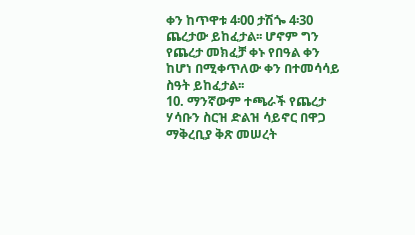ቀን ከጥዋቱ 4፡00 ታሽጐ 4፡30 ጨረታው ይከፈታል፡፡ ሆኖም ግን የጨረታ መክፈቻ ቀኑ የበዓል ቀን ከሆነ በሚቀጥለው ቀን በተመሳሳይ ስዓት ይከፈታል፡፡
10. ማንኛውም ተጫራች የጨረታ ሃሳቡን ስርዝ ድልዝ ሳይኖር በዋጋ ማቅረቢያ ቅጽ መሠረት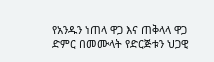የአንዱን ነጠላ ዋጋ እና ጠቅላላ ዋጋ ድምር በመሙላት የድርጅቱን ህጋዊ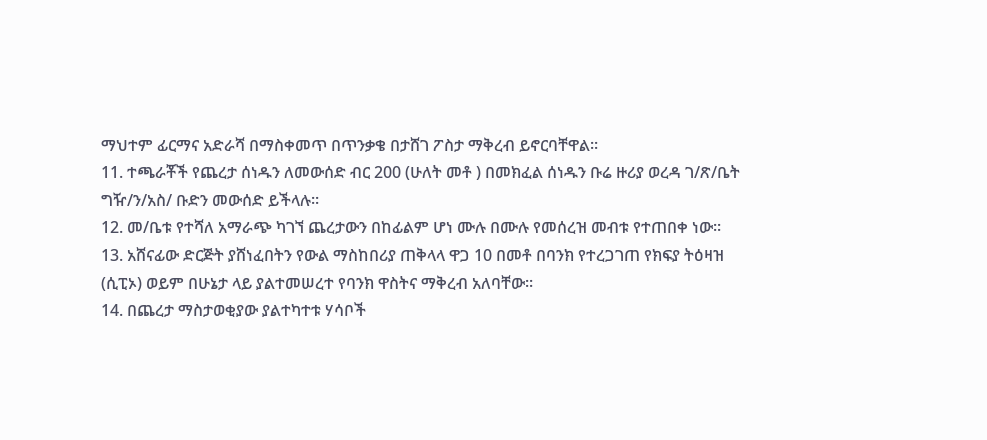ማህተም ፊርማና አድራሻ በማስቀመጥ በጥንቃቄ በታሸገ ፖስታ ማቅረብ ይኖርባቸዋል፡፡
11. ተጫራቾች የጨረታ ሰነዱን ለመውሰድ ብር 200 (ሁለት መቶ ) በመክፈል ሰነዱን ቡሬ ዙሪያ ወረዳ ገ/ጽ/ቤት ግዥ/ን/አስ/ ቡድን መውሰድ ይችላሉ፡፡
12. መ/ቤቱ የተሻለ አማራጭ ካገኘ ጨረታውን በከፊልም ሆነ ሙሉ በሙሉ የመሰረዝ መብቱ የተጠበቀ ነው፡፡
13. አሸናፊው ድርጅት ያሸነፈበትን የውል ማስከበሪያ ጠቅላላ ዋጋ 10 በመቶ በባንክ የተረጋገጠ የክፍያ ትዕዛዝ (ሲፒኦ) ወይም በሁኔታ ላይ ያልተመሠረተ የባንክ ዋስትና ማቅረብ አለባቸው፡፡
14. በጨረታ ማስታወቂያው ያልተካተቱ ሃሳቦች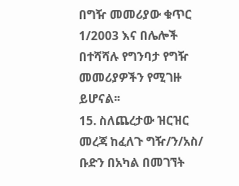በግዥ መመሪያው ቁጥር 1/2003 እና በሌሎች በተሻሻሉ የግንባታ የግዥ መመሪያዎችን የሚገዙ ይሆናል፡፡
15. ስለጨረታው ዝርዝር መረጃ ከፈለጉ ግዥ/ን/አስ/ ቡድን በአካል በመገኘት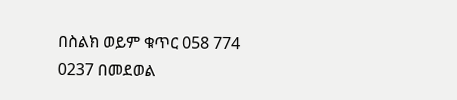በስልክ ወይም ቁጥር 058 774 0237 በመደወል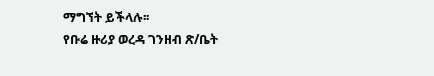ማግኘት ይችላሉ፡፡
የቡሬ ዙሪያ ወረዳ ገንዘብ ጽ/ቤት